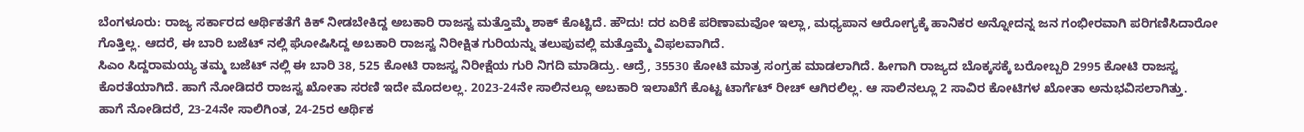ಬೆಂಗಳೂರು: ರಾಜ್ಯ ಸರ್ಕಾರದ ಆರ್ಥಿಕತೆಗೆ ಕಿಕ್ ನೀಡಬೇಕಿದ್ದ ಅಬಕಾರಿ ರಾಜಸ್ವ ಮತ್ತೊಮ್ಮೆ ಶಾಕ್ ಕೊಟ್ಟಿದೆ. ಹೌದು! ದರ ಏರಿಕೆ ಪರಿಣಾಮವೋ ಇಲ್ಲಾ, ಮಧ್ಯಪಾನ ಆರೋಗ್ಯಕ್ಕೆ ಹಾನಿಕರ ಅನ್ನೋದನ್ನ ಜನ ಗಂಭೀರವಾಗಿ ಪರಿಗಣಿಸಿದಾರೋ ಗೊತ್ತಿಲ್ಲ. ಆದರೆ, ಈ ಬಾರಿ ಬಜೆಟ್ ನಲ್ಲಿ ಘೋಷಿಸಿದ್ದ ಅಬಕಾರಿ ರಾಜಸ್ವ ನಿರೀಕ್ಷಿತ ಗುರಿಯನ್ನು ತಲುಪುವಲ್ಲಿ ಮತ್ತೊಮ್ಮೆ ವಿಫಲವಾಗಿದೆ.
ಸಿಎಂ ಸಿದ್ದರಾಮಯ್ಯ ತಮ್ಮ ಬಜೆಟ್ ನಲ್ಲಿ ಈ ಬಾರಿ 38, 525 ಕೋಟಿ ರಾಜಸ್ವ ನಿರೀಕ್ಷೆಯ ಗುರಿ ನಿಗದಿ ಮಾಡಿದ್ರು. ಆದ್ರೆ, 35530 ಕೋಟಿ ಮಾತ್ರ ಸಂಗ್ರಹ ಮಾಡಲಾಗಿದೆ. ಹೀಗಾಗಿ ರಾಜ್ಯದ ಬೊಕ್ಕಸಕ್ಕೆ ಬರೋಬ್ಬರಿ 2995 ಕೋಟಿ ರಾಜಸ್ವ ಕೊರತೆಯಾಗಿದೆ. ಹಾಗೆ ನೋಡಿದರೆ ರಾಜಸ್ವ ಖೋತಾ ಸರಣಿ ಇದೇ ಮೊದಲಲ್ಲ. 2023-24ನೇ ಸಾಲಿನಲ್ಲೂ ಅಬಕಾರಿ ಇಲಾಖೆಗೆ ಕೊಟ್ಟ ಟಾರ್ಗೆಟ್ ರೀಚ್ ಆಗಿರಲಿಲ್ಲ. ಆ ಸಾಲಿನಲ್ಲೂ 2 ಸಾವಿರ ಕೋಟಿಗಳ ಖೋತಾ ಅನುಭವಿಸಲಾಗಿತ್ತು.
ಹಾಗೆ ನೋಡಿದರೆ, 23-24ನೇ ಸಾಲಿಗಿಂತ, 24-25ರ ಆರ್ಥಿಕ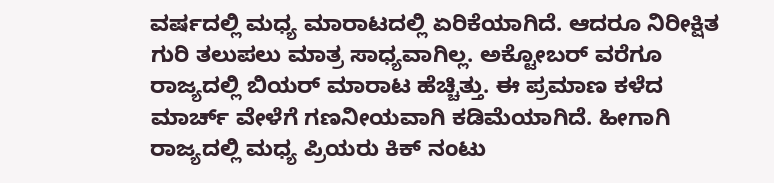ವರ್ಷದಲ್ಲಿ ಮಧ್ಯ ಮಾರಾಟದಲ್ಲಿ ಏರಿಕೆಯಾಗಿದೆ. ಆದರೂ ನಿರೀಕ್ಷಿತ ಗುರಿ ತಲುಪಲು ಮಾತ್ರ ಸಾಧ್ಯವಾಗಿಲ್ಲ. ಅಕ್ಟೋಬರ್ ವರೆಗೂ ರಾಜ್ಯದಲ್ಲಿ ಬಿಯರ್ ಮಾರಾಟ ಹೆಚ್ಚಿತ್ತು. ಈ ಪ್ರಮಾಣ ಕಳೆದ ಮಾರ್ಚ್ ವೇಳೆಗೆ ಗಣನೀಯವಾಗಿ ಕಡಿಮೆಯಾಗಿದೆ. ಹೀಗಾಗಿ ರಾಜ್ಯದಲ್ಲಿ ಮಧ್ಯ ಪ್ರಿಯರು ಕಿಕ್ ನಂಟು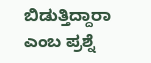ಬಿಡುತ್ತಿದ್ದಾರಾ ಎಂಬ ಪ್ರಶ್ನೆ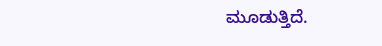ಮೂಡುತ್ತಿದೆ.